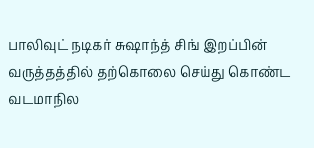பாலிவுட் நடிகர் சுஷாந்த் சிங் இறப்பின் வருத்தத்தில் தற்கொலை செய்து கொண்ட வடமாநில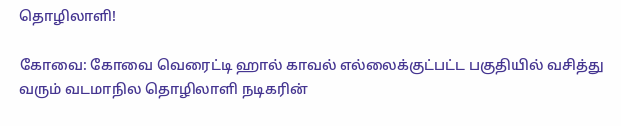தொழிலாளி!

கோவை: கோவை வெரைட்டி ஹால் காவல் எல்லைக்குட்பட்ட பகுதியில் வசித்து வரும் வடமாநில தொழிலாளி நடிகரின்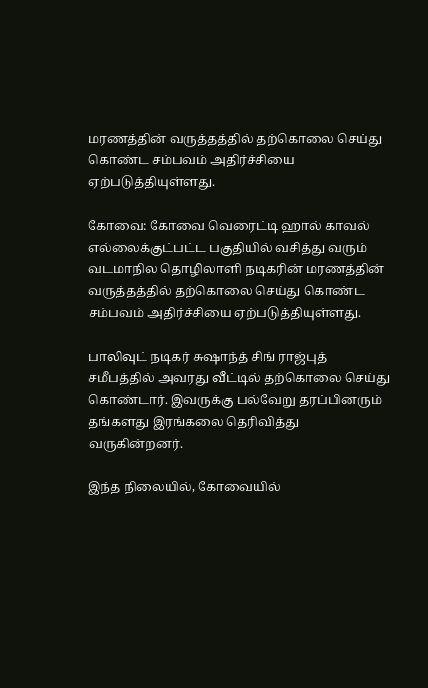மரணத்தின் வருத்தத்தில் தற்கொலை செய்து கொண்ட சம்பவம் அதிர்ச்சியை ஏற்படுத்தியுள்ளது.

கோவை: கோவை வெரைட்டி ஹால் காவல் எல்லைக்குட்பட்ட பகுதியில் வசித்து வரும் வடமாநில தொழிலாளி நடிகரின் மரணத்தின் வருத்தத்தில் தற்கொலை செய்து கொண்ட சம்பவம் அதிர்ச்சியை ஏற்படுத்தியுள்ளது.

பாலிவுட் நடிகர் சுஷாந்த் சிங் ராஜ்புத் சமீபத்தில் அவரது வீட்டில் தற்கொலை செய்து கொண்டார். இவருக்கு பல்வேறு தரப்பினரும் தங்களது இரங்கலை தெரிவித்து வருகின்றனர்.

இந்த நிலையில், கோவையில்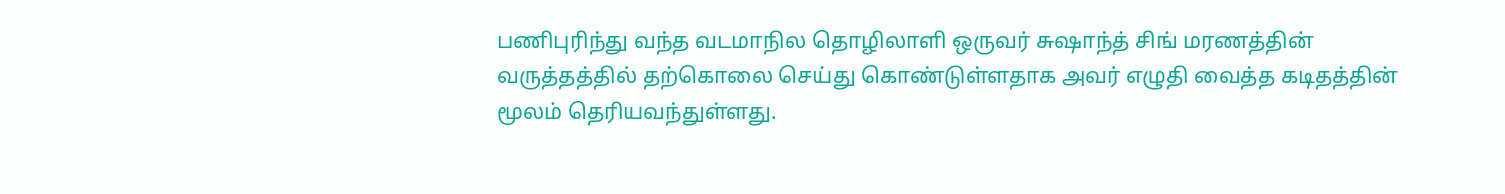பணிபுரிந்து வந்த வடமாநில தொழிலாளி ஒருவர் சுஷாந்த் சிங் மரணத்தின் வருத்தத்தில் தற்கொலை செய்து கொண்டுள்ளதாக அவர் எழுதி வைத்த கடிதத்தின் மூலம் தெரியவந்துள்ளது.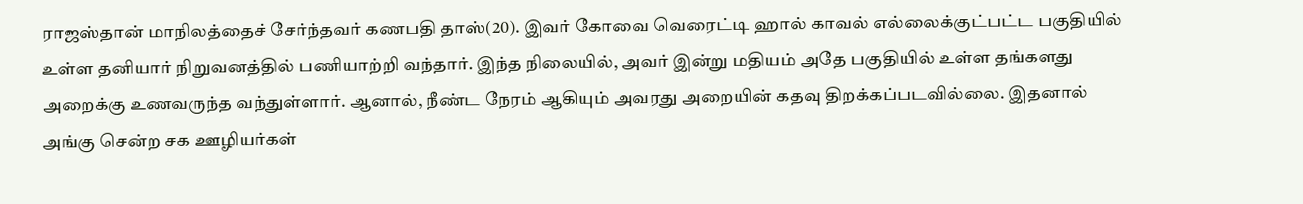ராஜஸ்தான் மாநிலத்தைச் சேர்ந்தவர் கணபதி தாஸ்(20). இவர் கோவை வெரைட்டி ஹால் காவல் எல்லைக்குட்பட்ட பகுதியில் உள்ள தனியார் நிறுவனத்தில் பணியாற்றி வந்தார். இந்த நிலையில், அவர் இன்று மதியம் அதே பகுதியில் உள்ள தங்களது அறைக்கு உணவருந்த வந்துள்ளார். ஆனால், நீண்ட நேரம் ஆகியும் அவரது அறையின் கதவு திறக்கப்படவில்லை. இதனால் அங்கு சென்ற சக ஊழியர்கள்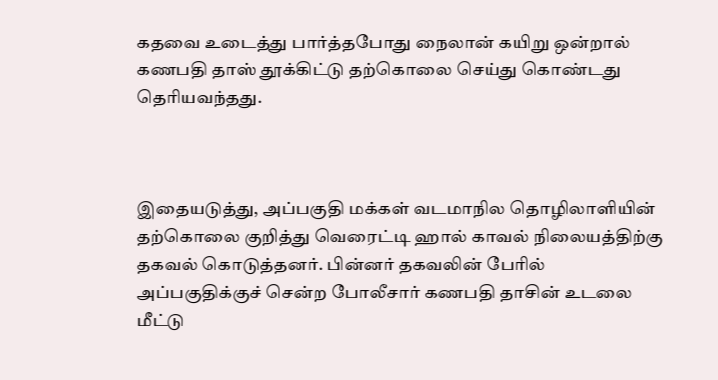கதவை உடைத்து பார்த்தபோது நைலான் கயிறு ஒன்றால் கணபதி தாஸ் தூக்கிட்டு தற்கொலை செய்து கொண்டது தெரியவந்தது.



இதையடுத்து, அப்பகுதி மக்கள் வடமாநில தொழிலாளியின் தற்கொலை குறித்து வெரைட்டி ஹால் காவல் நிலையத்திற்கு தகவல் கொடுத்தனர். பின்னர் தகவலின் பேரில் அப்பகுதிக்குச் சென்ற போலீசார் கணபதி தாசின் உடலை மீட்டு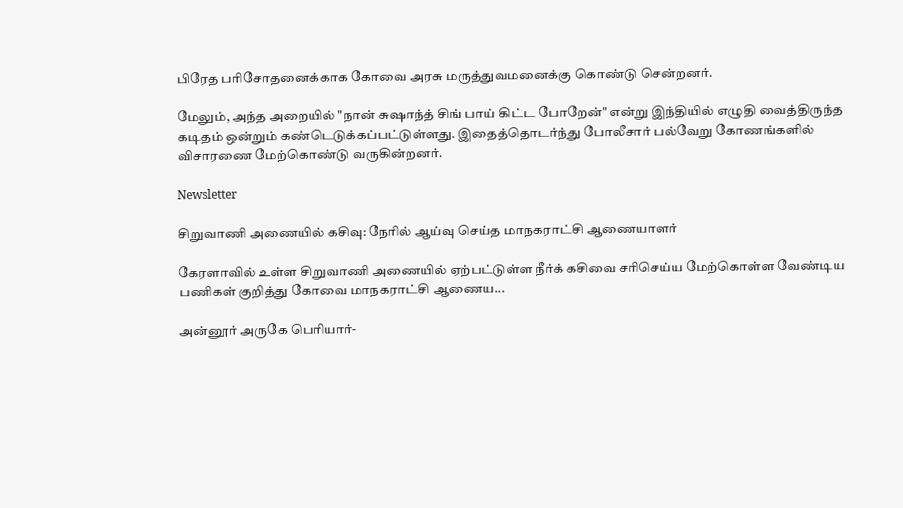பிரேத பரிசோதனைக்காக கோவை அரசு மருத்துவமனைக்கு கொண்டு சென்றனர்.

மேலும், அந்த அறையில் "நான் சுஷாந்த் சிங் பாய் கிட்ட போறேன்" என்று இந்தியில் எழுதி வைத்திருந்த கடிதம் ஒன்றும் கண்டெடுக்கப்பட்டுள்ளது. இதைத்தொடர்ந்து போலீசார் பல்வேறு கோணங்களில் விசாரணை மேற்கொண்டு வருகின்றனர்.

Newsletter

சிறுவாணி அணையில் கசிவு: நேரில் ஆய்வு செய்த மாநகராட்சி ஆணையாளர்

கேரளாவில் உள்ள சிறுவாணி அணையில் ஏற்பட்டுள்ள நீர்க் கசிவை சரிசெய்ய மேற்கொள்ள வேண்டிய பணிகள் குறித்து கோவை மாநகராட்சி ஆணைய...

அன்னூர் அருகே பெரியார்-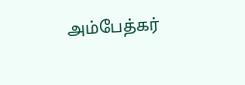அம்பேத்கர்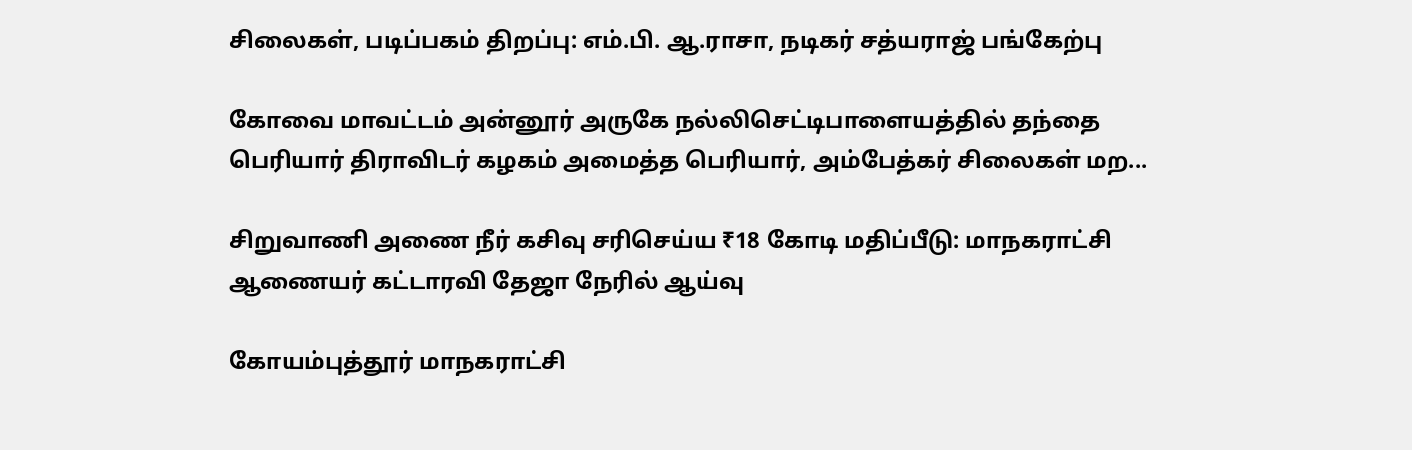சிலைகள், படிப்பகம் திறப்பு: எம்.பி. ஆ.ராசா, நடிகர் சத்யராஜ் பங்கேற்பு

கோவை மாவட்டம் அன்னூர் அருகே நல்லிசெட்டிபாளையத்தில் தந்தை பெரியார் திராவிடர் கழகம் அமைத்த பெரியார், அம்பேத்கர் சிலைகள் மற...

சிறுவாணி அணை நீர் கசிவு சரிசெய்ய ₹18 கோடி மதிப்பீடு: மாநகராட்சி ஆணையர் கட்டாரவி தேஜா நேரில் ஆய்வு

கோயம்புத்தூர் மாநகராட்சி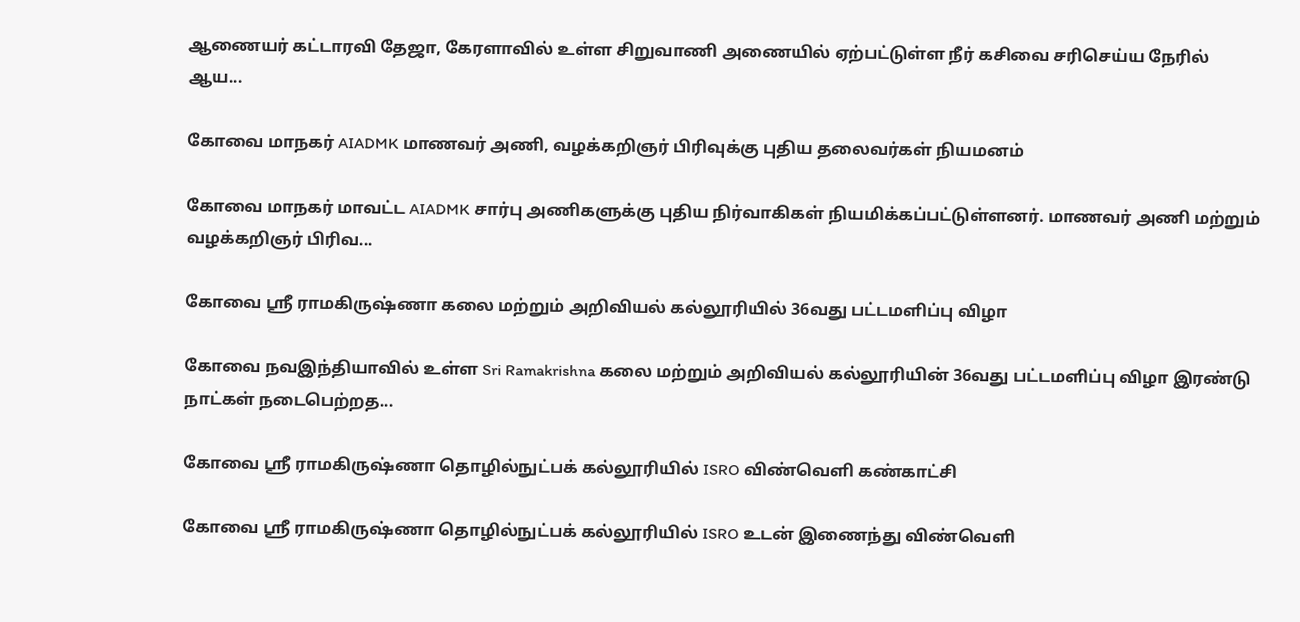ஆணையர் கட்டாரவி தேஜா, கேரளாவில் உள்ள சிறுவாணி அணையில் ஏற்பட்டுள்ள நீர் கசிவை சரிசெய்ய நேரில் ஆய...

கோவை மாநகர் AIADMK மாணவர் அணி, வழக்கறிஞர் பிரிவுக்கு புதிய தலைவர்கள் நியமனம்

கோவை மாநகர் மாவட்ட AIADMK சார்பு அணிகளுக்கு புதிய நிர்வாகிகள் நியமிக்கப்பட்டுள்ளனர். மாணவர் அணி மற்றும் வழக்கறிஞர் பிரிவ...

கோவை ஸ்ரீ ராமகிருஷ்ணா கலை மற்றும் அறிவியல் கல்லூரியில் 36வது பட்டமளிப்பு விழா

கோவை நவஇந்தியாவில் உள்ள Sri Ramakrishna கலை மற்றும் அறிவியல் கல்லூரியின் 36வது பட்டமளிப்பு விழா இரண்டு நாட்கள் நடைபெற்றத...

கோவை ஸ்ரீ ராமகிருஷ்ணா தொழில்நுட்பக் கல்லூரியில் ISRO விண்வெளி கண்காட்சி

கோவை ஸ்ரீ ராமகிருஷ்ணா தொழில்நுட்பக் கல்லூரியில் ISRO உடன் இணைந்து விண்வெளி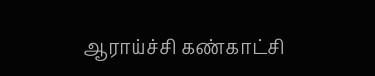ஆராய்ச்சி கண்காட்சி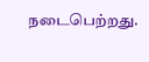நடைபெற்றது.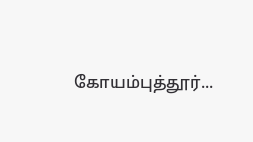கோயம்புத்தூர்...